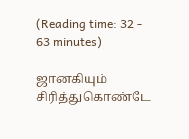(Reading time: 32 - 63 minutes)

ஜானகியும் சிரித்துகொண்டே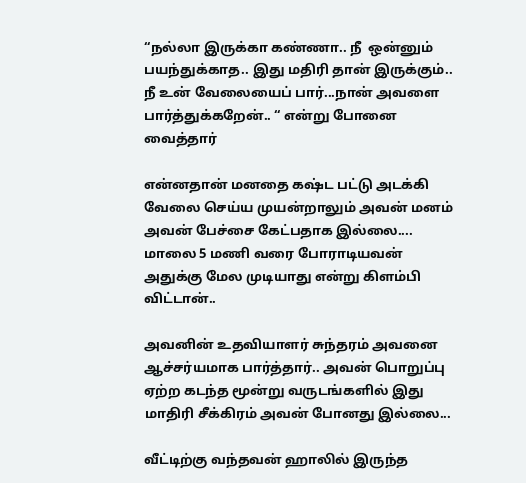“நல்லா இருக்கா கண்ணா.. நீ  ஒன்னும் பயந்துக்காத.. இது மதிரி தான் இருக்கும்.. நீ உன் வேலையைப் பார்...நான் அவளை பார்த்துக்கறேன்.. “ என்று போனை வைத்தார்

என்னதான் மனதை கஷ்ட பட்டு அடக்கி வேலை செய்ய முயன்றாலும் அவன் மனம் அவன் பேச்சை கேட்பதாக இல்லை.... மாலை 5 மணி வரை போராடியவன் அதுக்கு மேல முடியாது என்று கிளம்பி விட்டான்..

அவனின் உதவியாளர் சுந்தரம் அவனை ஆச்சர்யமாக பார்த்தார்.. அவன் பொறுப்பு ஏற்ற கடந்த மூன்று வருடங்களில் இது மாதிரி சீக்கிரம் அவன் போனது இல்லை...

வீட்டிற்கு வந்தவன் ஹாலில் இருந்த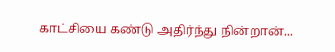காட்சியை கண்டு அதிர்ந்து நின்றான்...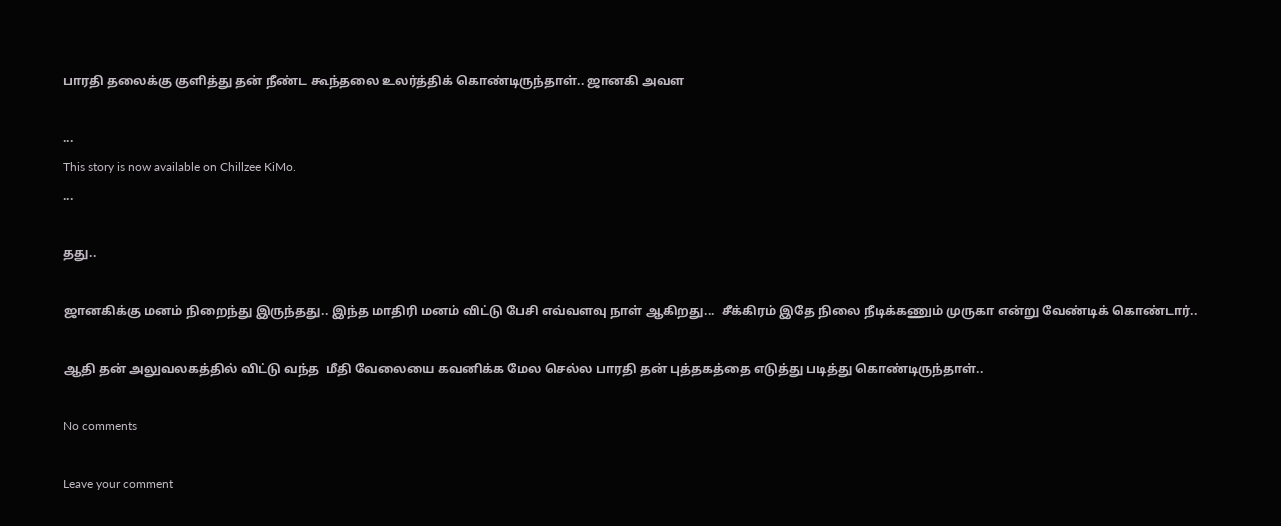பாரதி தலைக்கு குளித்து தன் நீண்ட கூந்தலை உலர்த்திக் கொண்டிருந்தாள்.. ஜானகி அவள

...
This story is now available on Chillzee KiMo.
...

தது..

ஜானகிக்கு மனம் நிறைந்து இருந்தது.. இந்த மாதிரி மனம் விட்டு பேசி எவ்வளவு நாள் ஆகிறது...  சீக்கிரம் இதே நிலை நீடிக்கணும் முருகா என்று வேண்டிக் கொண்டார்..

ஆதி தன் அலுவலகத்தில் விட்டு வந்த  மீதி வேலையை கவனிக்க மேல செல்ல பாரதி தன் புத்தகத்தை எடுத்து படித்து கொண்டிருந்தாள்..

No comments

Leave your comment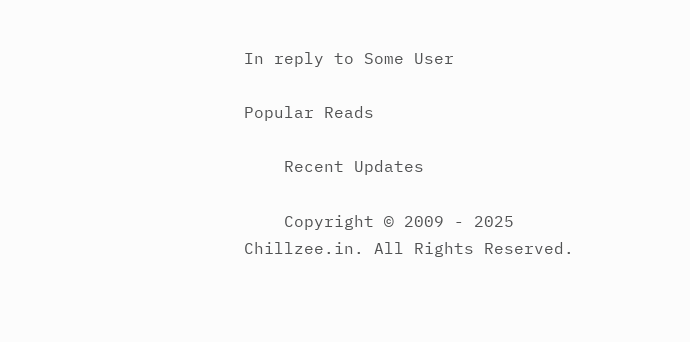In reply to Some User

Popular Reads

    Recent Updates

    Copyright © 2009 - 2025 Chillzee.in. All Rights Reserved.